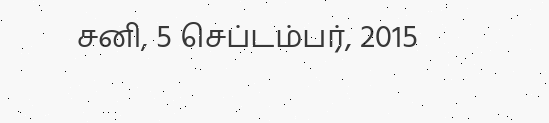சனி, 5 செப்டம்பர், 2015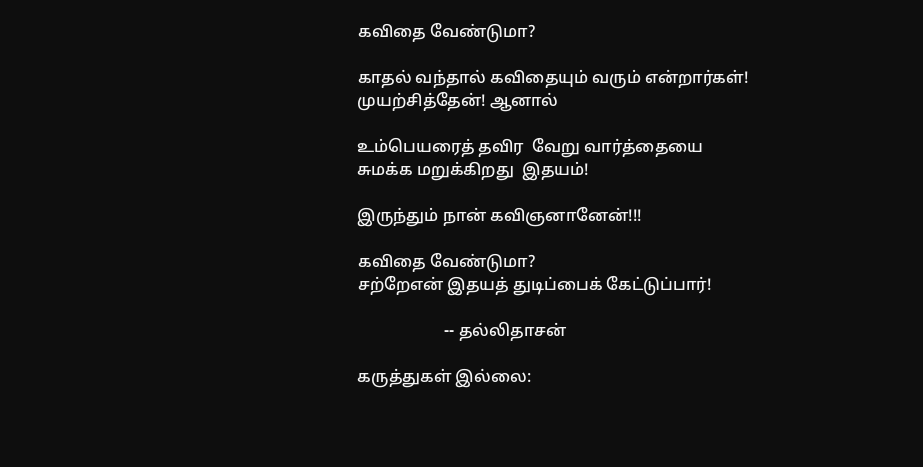கவிதை வேண்டுமா?

காதல் வந்தால் கவிதையும் வரும் என்றார்கள்!
முயற்சித்தேன்! ஆனால்

உம்பெயரைத் தவிர  வேறு வார்த்தையை
சுமக்க மறுக்கிறது  இதயம்!

இருந்தும் நான் கவிஞனானேன்!!!

கவிதை வேண்டுமா?
சற்றேஎன் இதயத் துடிப்பைக் கேட்டுப்பார்!

                     -- தல்லிதாசன்

கருத்துகள் இல்லை: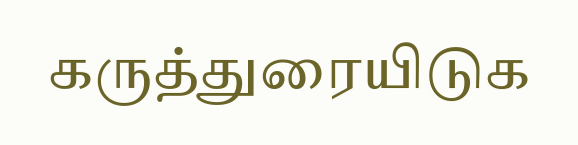கருத்துரையிடுக